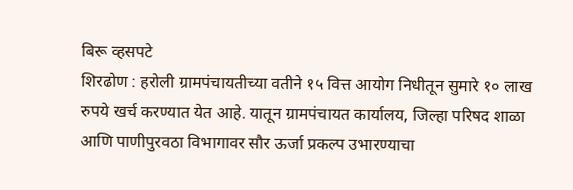बिरू व्हसपटे
शिरढोण : हरोली ग्रामपंचायतीच्या वतीने १५ वित्त आयोग निधीतून सुमारे १० लाख रुपये खर्च करण्यात येत आहे. यातून ग्रामपंचायत कार्यालय, जिल्हा परिषद शाळा आणि पाणीपुरवठा विभागावर सौर ऊर्जा प्रकल्प उभारण्याचा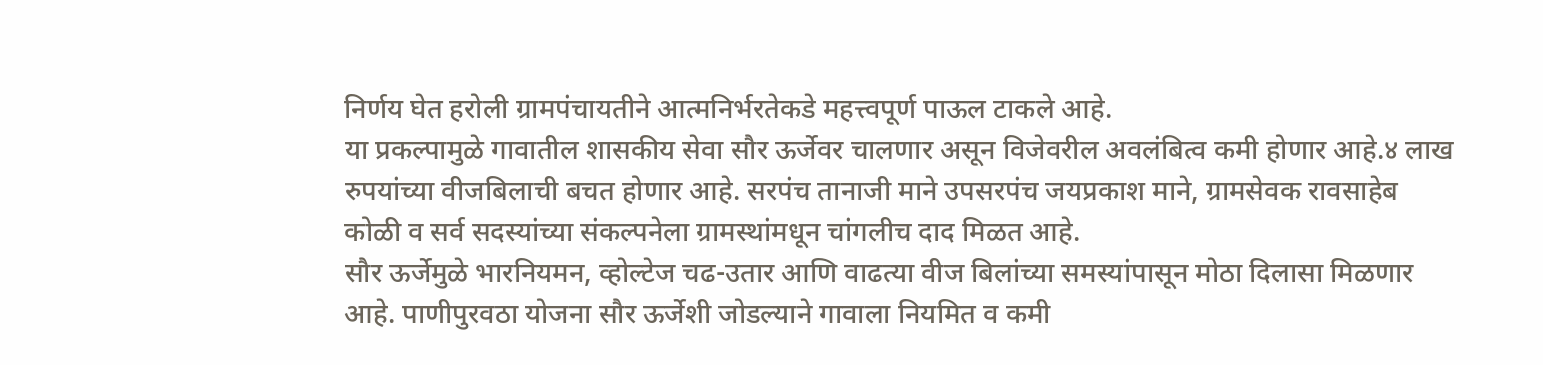निर्णय घेत हरोली ग्रामपंचायतीने आत्मनिर्भरतेकडे महत्त्वपूर्ण पाऊल टाकले आहे.
या प्रकल्पामुळे गावातील शासकीय सेवा सौर ऊर्जेवर चालणार असून विजेवरील अवलंबित्व कमी होणार आहे.४ लाख रुपयांच्या वीजबिलाची बचत होणार आहे. सरपंच तानाजी माने उपसरपंच जयप्रकाश माने, ग्रामसेवक रावसाहेब कोळी व सर्व सदस्यांच्या संकल्पनेला ग्रामस्थांमधून चांगलीच दाद मिळत आहे.
सौर ऊर्जेमुळे भारनियमन, व्होल्टेज चढ-उतार आणि वाढत्या वीज बिलांच्या समस्यांपासून मोठा दिलासा मिळणार आहे. पाणीपुरवठा योजना सौर ऊर्जेशी जोडल्याने गावाला नियमित व कमी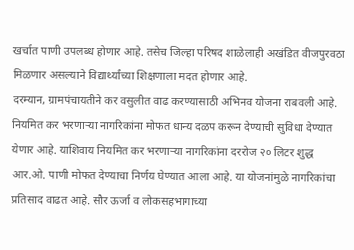खर्चात पाणी उपलब्ध होणार आहे. तसेच जिल्हा परिषद शाळेलाही अखंडित वीजपुरवठा मिळणार असल्याने विद्यार्थ्यांच्या शिक्षणाला मदत होणार आहे.
दरम्यान, ग्रामपंचायतीने कर वसुलीत वाढ करण्यासाठी अभिनव योजना राबवली आहे. नियमित कर भरणाऱ्या नागरिकांना मोफत धान्य दळप करून देण्याची सुविधा देण्यात येणार आहे. याशिवाय नियमित कर भरणाऱ्या नागरिकांना दररोज २० लिटर शुद्ध आर.ओ. पाणी मोफत देण्याचा निर्णय घेण्यात आला आहे. या योजनांमुळे नागरिकांचा प्रतिसाद वाढत आहे. सौर ऊर्जा व लोकसहभागाच्या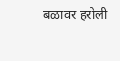बळावर हरोली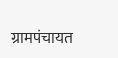ग्रामपंचायत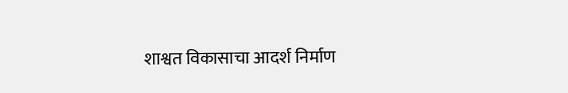शाश्वत विकासाचा आदर्श निर्माण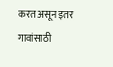करत असून इतर गावांसाठी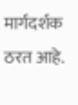मार्गदर्शक ठरत आहे.